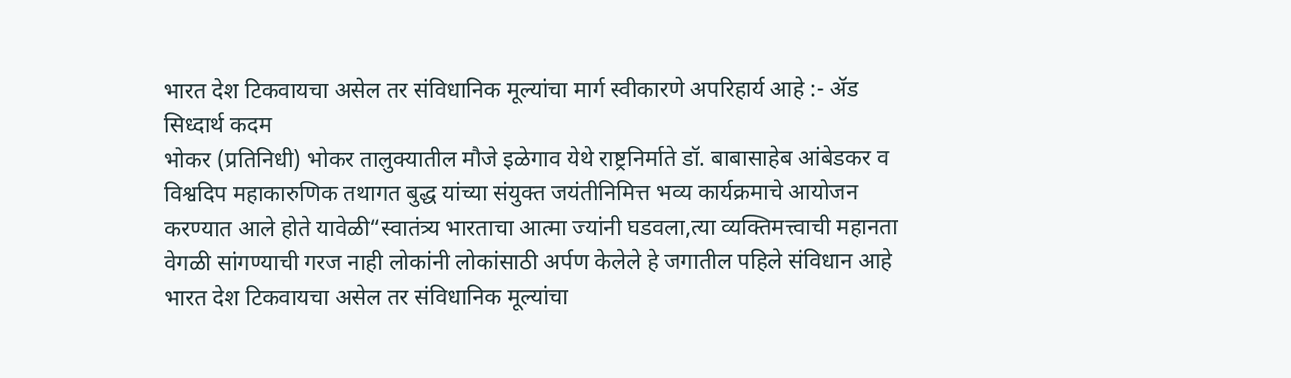भारत देश टिकवायचा असेल तर संविधानिक मूल्यांचा मार्ग स्वीकारणे अपरिहार्य आहे :- ॲड सिध्दार्थ कदम
भोकर (प्रतिनिधी) भोकर तालुक्यातील मौजे इळेगाव येथे राष्ट्रनिर्माते डॉ. बाबासाहेब आंबेडकर व विश्वदिप महाकारुणिक तथागत बुद्ध यांच्या संयुक्त जयंतीनिमित्त भव्य कार्यक्रमाचे आयोजन करण्यात आले होते यावेळी“स्वातंत्र्य भारताचा आत्मा ज्यांनी घडवला,त्या व्यक्तिमत्त्वाची महानता वेगळी सांगण्याची गरज नाही लोकांनी लोकांसाठी अर्पण केलेले हे जगातील पहिले संविधान आहे भारत देश टिकवायचा असेल तर संविधानिक मूल्यांचा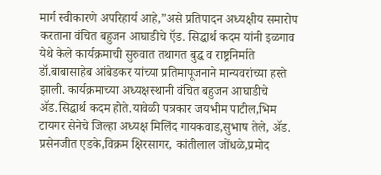मार्ग स्वीकारणे अपरिहार्य आहे,”असे प्रतिपादन अध्यक्षीय समारोप करताना वंचित बहुजन आघाडीचे ऍड. सिद्धार्थ कदम यांनी इळगाव येथे केले कार्यक्रमाची सुरुवात तथागत बुद्ध व राष्ट्रनिर्माते डॉ.बाबासाहेब आंबेडकर यांच्या प्रतिमापूजनाने मान्यवरांच्या हस्ते झाली. कार्यक्रमाच्या अध्यक्षस्थानी वंचित बहुजन आघाडीचे ॲड.सिद्धार्थ कदम होते.यावेळी पत्रकार जयभीम पाटील,भिम टायगर सेनेचे जिल्हा अध्यक्ष मिलिंद गायकवाड,सुभाष तेले, ॲड. प्रसेनजीत एडके,विक्रम क्षिरसागर, कांतीलाल जोंधळे,प्रमोद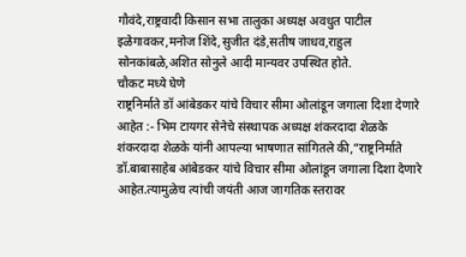गौवंदे,राष्ट्रवादी किसान सभा तालुका अध्यक्ष अवधुत पाटील इळेगावकर,मनोज शिंदे,सुजीत दंडे,सतीष जाधव,राहुल सोनकांबळे,अशित सोनुले आदी मान्यवर उपस्थित होते.
चौकट मध्ये घेणे
राष्ट्रनिर्माते डॉ आंबेडकर यांचे विचार सीमा ओलांडून जगाला दिशा देणारे आहेत :- भिम टायगर सेनेचे संस्थापक अध्यक्ष शंकरदादा शेळके
शंकरदादा शेळके यांनी आपल्या भाषणात सांगितले की,“राष्ट्रनिर्माते डॉ.बाबासाहेब आंबेडकर यांचे विचार सीमा ओलांडून जगाला दिशा देणारे आहेत.त्यामुळेच त्यांची जयंती आज जागतिक स्तरावर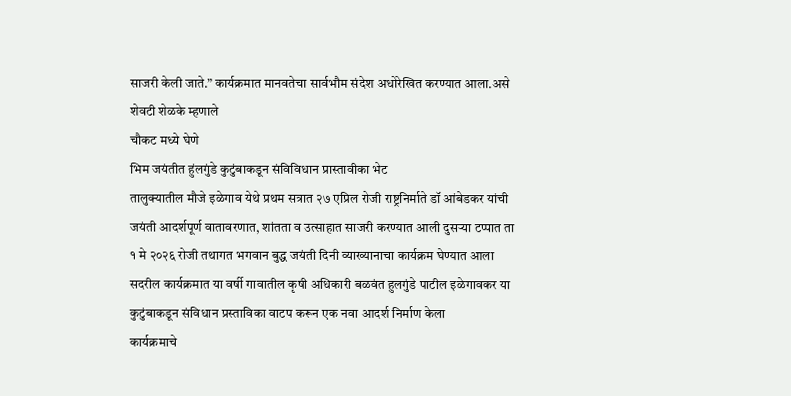साजरी केली जाते.” कार्यक्रमात मानवतेचा सार्वभौम संदेश अधोरेखित करण्यात आला.असे शेवटी शेळके म्हणाले
चौकट मध्ये घेणे
भिम जयंतीत हुंलगुंडे कुटुंबाकडून संविविधान प्रास्तावीका भेट
तालुक्यातील मौजे इळेगाव येथे प्रथम सत्रात २७ एप्रिल रोजी राष्ट्रनिर्माते डॉ आंबेडकर यांची जयंती आदर्शपूर्ण वातावरणात, शांतता व उत्साहात साजरी करण्यात आली दुसऱ्या टप्पात ता १ मे २०२६ रोजी तथागत भगवान बुद्ध जयंती दिनी व्याख्यानाचा कार्यक्रम घेण्यात आला सदरील कार्यक्रमात या वर्षी गावातील कृषी अधिकारी बळवंत हुलगुंडे पाटील इळेगावकर या कुटुंबाकडून संविधान प्रस्ताविका वाटप करून एक नवा आदर्श निर्माण केला
कार्यक्रमाचे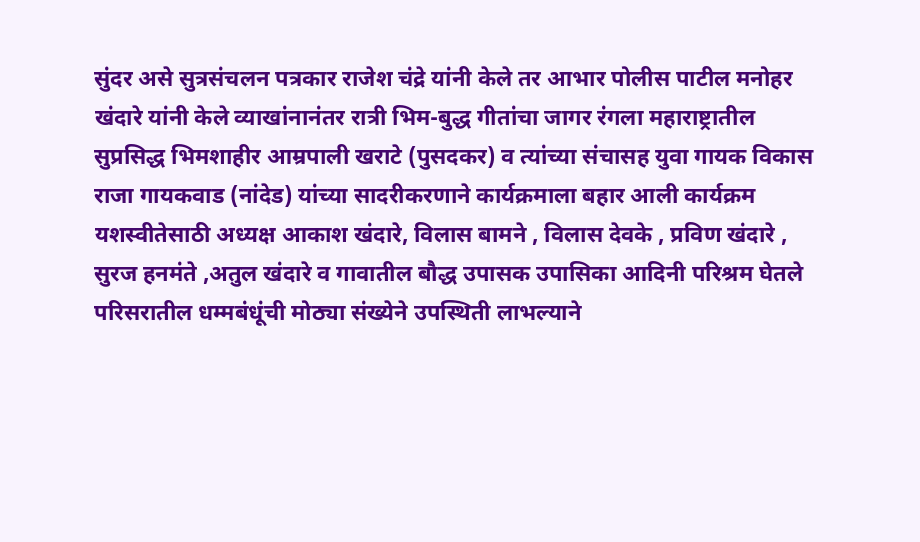सुंदर असे सुत्रसंचलन पत्रकार राजेश चंद्रे यांनी केले तर आभार पोलीस पाटील मनोहर खंदारे यांनी केले व्याखांनानंतर रात्री भिम-बुद्ध गीतांचा जागर रंगला महाराष्ट्रातील सुप्रसिद्ध भिमशाहीर आम्रपाली खराटे (पुसदकर) व त्यांच्या संचासह युवा गायक विकास राजा गायकवाड (नांदेड) यांच्या सादरीकरणाने कार्यक्रमाला बहार आली कार्यक्रम यशस्वीतेसाठी अध्यक्ष आकाश खंदारे, विलास बामने , विलास देवके , प्रविण खंदारे , सुरज हनमंते ,अतुल खंदारे व गावातील बौद्ध उपासक उपासिका आदिनी परिश्रम घेतले परिसरातील धम्मबंधूंची मोठ्या संख्येने उपस्थिती लाभल्याने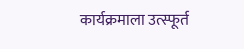कार्यक्रमाला उत्स्फूर्त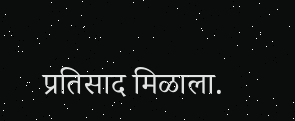प्रतिसाद मिळाला.